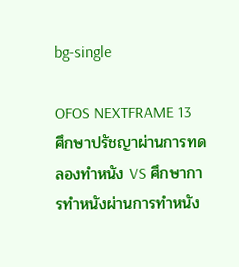bg-single

OFOS NEXTFRAME 13 ศึกษาปรัชญาผ่านการทดลองทำหนัง VS ศึกษาการทำหนังผ่านการทำหนัง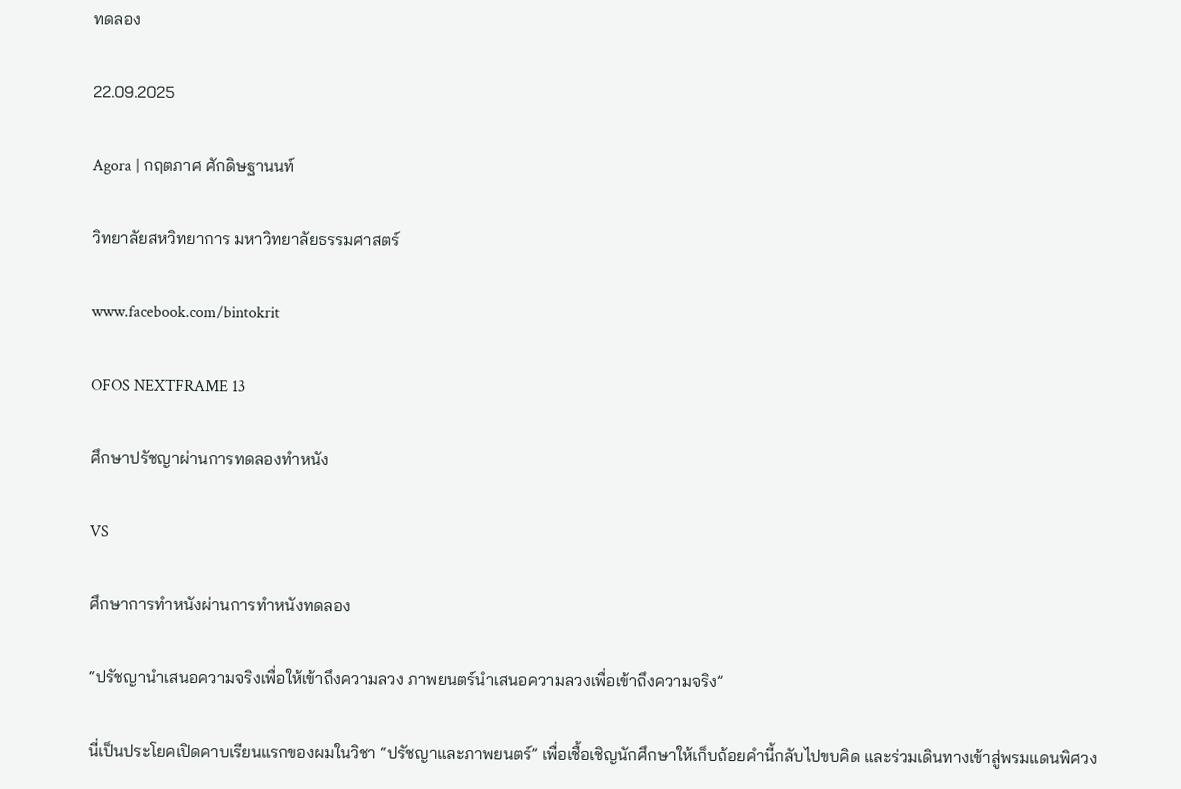ทดลอง

22.09.2025

Agora | กฤตภาศ ศักดิษฐานนท์

วิทยาลัยสหวิทยาการ มหาวิทยาลัยธรรมศาสตร์

www.facebook.com/bintokrit

OFOS NEXTFRAME 13

ศึกษาปรัชญาผ่านการทดลองทำหนัง

VS

ศึกษาการทำหนังผ่านการทำหนังทดลอง

“ปรัชญานำเสนอความจริงเพื่อให้เข้าถึงความลวง ภาพยนตร์นำเสนอความลวงเพื่อเข้าถึงความจริง”

นี่เป็นประโยคเปิดคาบเรียนแรกของผมในวิชา “ปรัชญาและภาพยนตร์” เพื่อเชื้อเชิญนักศึกษาให้เก็บถ้อยคำนี้กลับไปขบคิด และร่วมเดินทางเข้าสู่พรมแดนพิศวง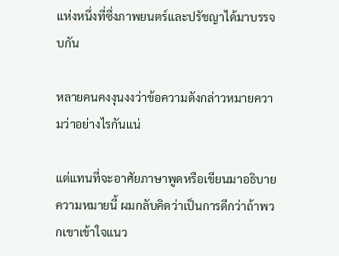แห่งหนึ่งที่ซึ่งภาพยนตร์และปรัชญาได้มาบรรจบกัน

หลายคนคงงุนงงว่าข้อความดังกล่าวหมายความว่าอย่างไรกันแน่

แต่แทนที่จะอาศัยภาษาพูดหรือเขียนมาอธิบายความหมายนี้ ผมกลับคิดว่าเป็นการดีกว่าถ้าพวกเขาเข้าใจแนว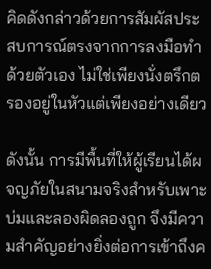คิดดังกล่าวด้วยการสัมผัสประสบการณ์ตรงจากการลงมือทำด้วยตัวเอง ไม่ใช่เพียงนั่งตรึกตรองอยู่ในหัวแต่เพียงอย่างเดียว

ดังนั้น การมีพื้นที่ให้ผู้เรียนได้ผจญภัยในสนามจริงสำหรับเพาะบ่มและลองผิดลองถูก จึงมีความสำคัญอย่างยิ่งต่อการเข้าถึงค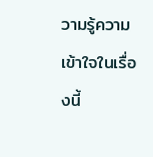วามรู้ความเข้าใจในเรื่องนี้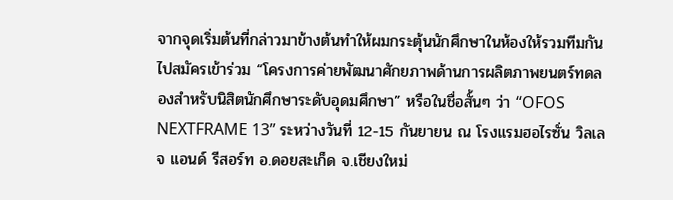จากจุดเริ่มต้นที่กล่าวมาข้างต้นทำให้ผมกระตุ้นนักศึกษาในห้องให้รวมทีมกันไปสมัครเข้าร่วม “โครงการค่ายพัฒนาศักยภาพด้านการผลิตภาพยนตร์ทดลองสำหรับนิสิตนักศึกษาระดับอุดมศึกษา” หรือในชื่อสั้นๆ ว่า “OFOS NEXTFRAME 13” ระหว่างวันที่ 12-15 กันยายน ณ โรงแรมฮอไรซั่น วิลเลจ แอนด์ รีสอร์ท อ.ดอยสะเก็ด จ.เชียงใหม่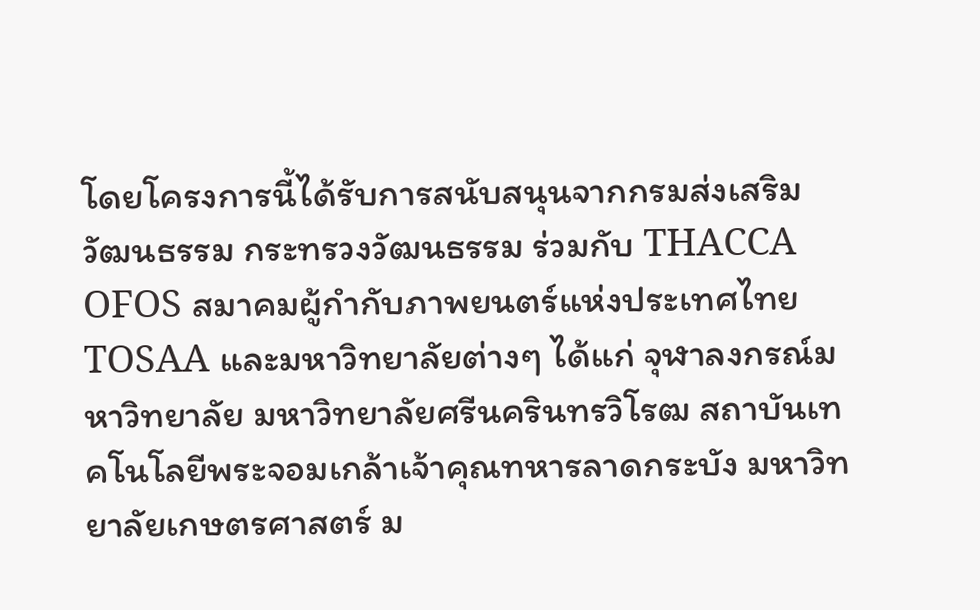โดยโครงการนี้ได้รับการสนับสนุนจากกรมส่งเสริมวัฒนธรรม กระทรวงวัฒนธรรม ร่วมกับ THACCA OFOS สมาคมผู้กำกับภาพยนตร์แห่งประเทศไทย TOSAA และมหาวิทยาลัยต่างๆ ได้แก่ จุฬาลงกรณ์มหาวิทยาลัย มหาวิทยาลัยศรีนครินทรวิโรฒ สถาบันเทคโนโลยีพระจอมเกล้าเจ้าคุณทหารลาดกระบัง มหาวิทยาลัยเกษตรศาสตร์ ม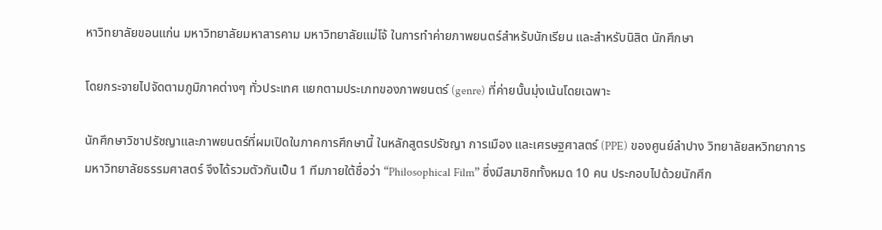หาวิทยาลัยขอนแก่น มหาวิทยาลัยมหาสารคาม มหาวิทยาลัยแม่โจ้ ในการทำค่ายภาพยนตร์สำหรับนักเรียน และสำหรับนิสิต นักศึกษา

โดยกระจายไปจัดตามภูมิภาคต่างๆ ทั่วประเทศ แยกตามประเภทของภาพยนตร์ (genre) ที่ค่ายนั้นมุ่งเน้นโดยเฉพาะ

นักศึกษาวิชาปรัชญาและภาพยนตร์ที่ผมเปิดในภาคการศึกษานี้ ในหลักสูตรปรัชญา การเมือง และเศรษฐศาสตร์ (PPE) ของศูนย์ลำปาง วิทยาลัยสหวิทยาการ มหาวิทยาลัยธรรมศาสตร์ จึงได้รวมตัวกันเป็น 1 ทีมภายใต้ชื่อว่า “Philosophical Film” ซึ่งมีสมาชิกทั้งหมด 10 คน ประกอบไปด้วยนักศึก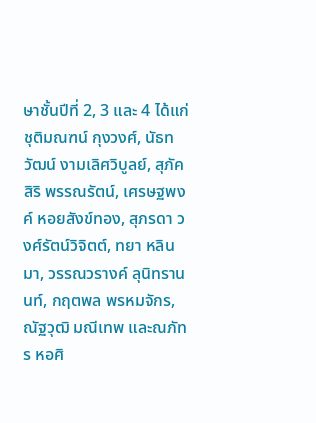ษาชั้นปีที่ 2, 3 และ 4 ได้แก่ ชุติมณฑน์ กุงวงศ์, นัธทวัฒน์ งามเลิศวิบูลย์, สุภัคสิริ พรรณรัตน์, เศรษฐพงค์ หอยสังข์ทอง, สุภรดา วงศ์รัตน์วิจิตต์, ทยา หลินมา, วรรณวรางค์ ลุนิทรานนท์, กฤตพล พรหมจักร, ณัฐวุฒิ มณีเทพ และณภัทร หอศิ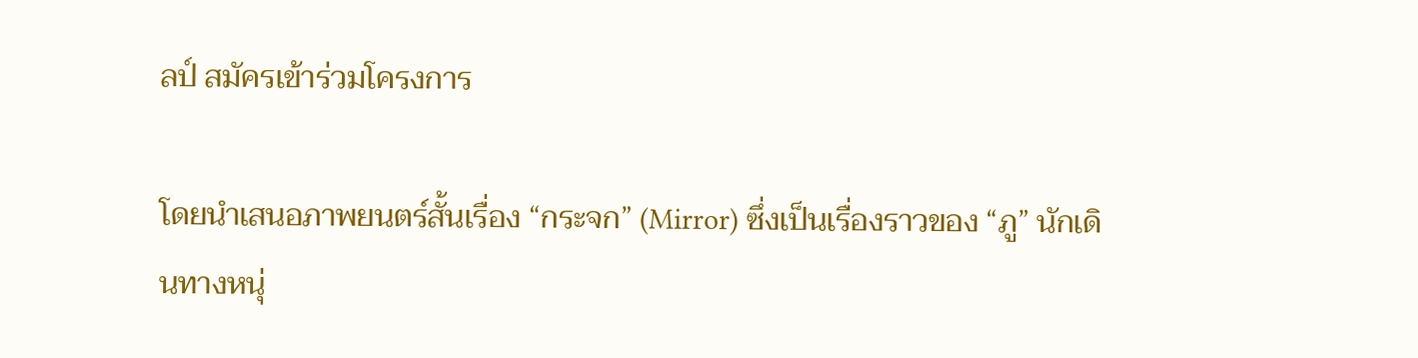ลป์ สมัครเข้าร่วมโครงการ

โดยนำเสนอภาพยนตร์สั้นเรื่อง “กระจก” (Mirror) ซึ่งเป็นเรื่องราวของ “ภู” นักเดินทางหนุ่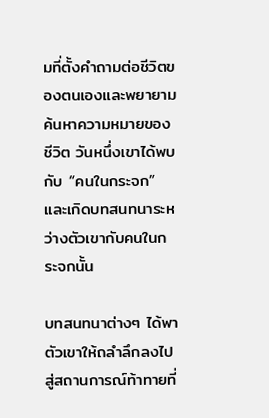มที่ตั้งคำถามต่อชีวิตของตนเองและพยายามค้นหาความหมายของชีวิต วันหนึ่งเขาได้พบกับ “คนในกระจก” และเกิดบทสนทนาระหว่างตัวเขากับคนในกระจกนั้น

บทสนทนาต่างๆ ได้พาตัวเขาให้ถลำลึกลงไปสู่สถานการณ์ท้าทายที่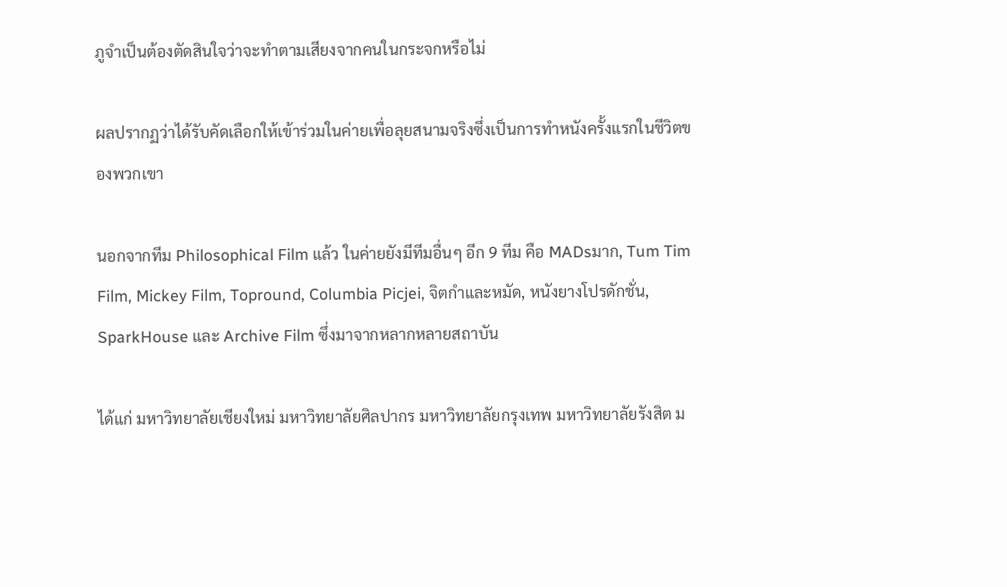ภูจำเป็นต้องตัดสินใจว่าจะทำตามเสียงจากคนในกระจกหรือไม่

ผลปรากฏว่าได้รับคัดเลือกให้เข้าร่วมในค่ายเพื่อลุยสนามจริงซึ่งเป็นการทำหนังครั้งแรกในชีวิตของพวกเขา

นอกจากทีม Philosophical Film แล้ว ในค่ายยังมีทีมอื่นๆ อีก 9 ทีม คือ MADsมาก, Tum Tim Film, Mickey Film, Topround, Columbia Picjei, จิตกำและหมัด, หนังยางโปรดักชั่น, SparkHouse และ Archive Film ซึ่งมาจากหลากหลายสถาบัน

ได้แก่ มหาวิทยาลัยเชียงใหม่ มหาวิทยาลัยศิลปากร มหาวิทยาลัยกรุงเทพ มหาวิทยาลัยรังสิต ม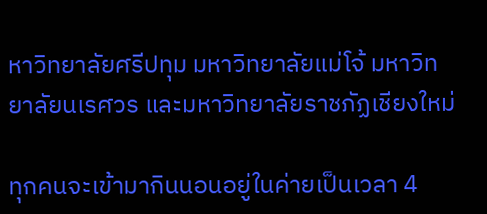หาวิทยาลัยศรีปทุม มหาวิทยาลัยแม่โจ้ มหาวิทยาลัยนเรศวร และมหาวิทยาลัยราชภัฏเชียงใหม่

ทุกคนจะเข้ามากินนอนอยู่ในค่ายเป็นเวลา 4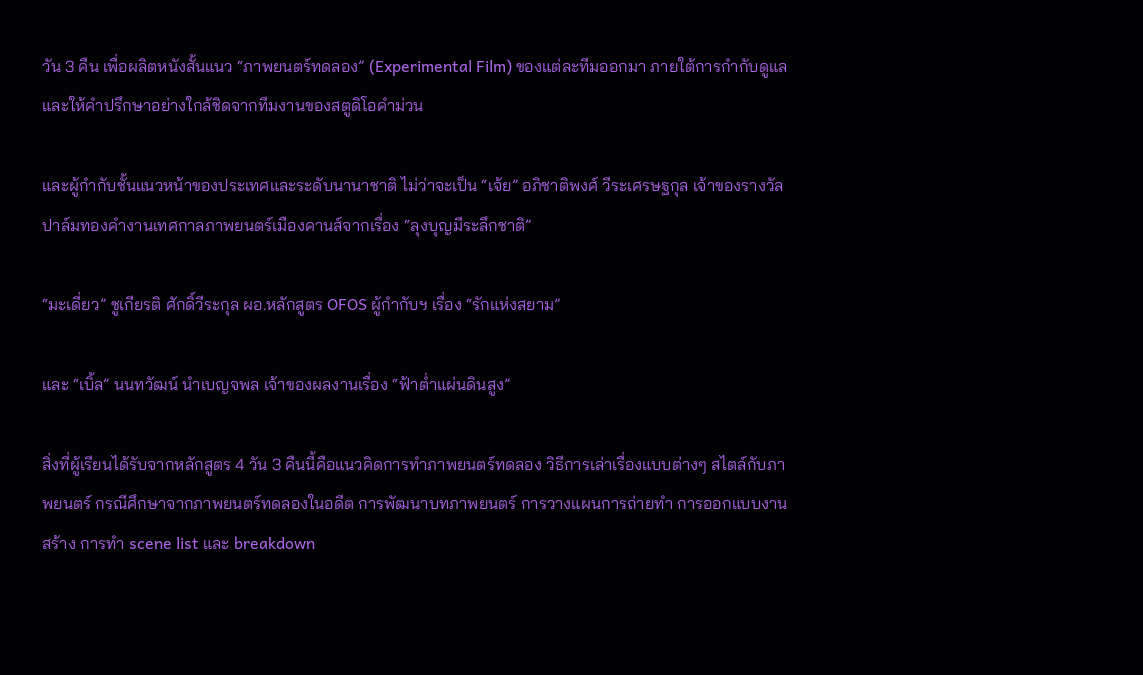วัน 3 คืน เพื่อผลิตหนังสั้นแนว “ภาพยนตร์ทดลอง” (Experimental Film) ของแต่ละทีมออกมา ภายใต้การกำกับดูแลและให้คำปรึกษาอย่างใกล้ชิดจากทีมงานของสตูดิโอคำม่วน

และผู้กำกับชั้นแนวหน้าของประเทศและระดับนานาชาติ ไม่ว่าจะเป็น “เจ้ย” อภิชาติพงศ์ วีระเศรษฐกุล เจ้าของรางวัลปาล์มทองคำงานเทศกาลภาพยนตร์เมืองคานส์จากเรื่อง “ลุงบุญมีระลึกชาติ”

“มะเดี่ยว” ชูเกียรติ ศักดิ์วีระกุล ผอ.หลักสูตร OFOS ผู้กำกับฯ เรื่อง “รักแห่งสยาม”

และ “เบิ้ล” นนทวัฒน์ นำเบญจพล เจ้าของผลงานเรื่อง “ฟ้าต่ำแผ่นดินสูง”

สิ่งที่ผู้เรียนได้รับจากหลักสูตร 4 วัน 3 คืนนี้คือแนวคิดการทำภาพยนตร์ทดลอง วิธีการเล่าเรื่องแบบต่างๆ สไตล์กับภาพยนตร์ กรณีศึกษาจากภาพยนตร์ทดลองในอดีต การพัฒนาบทภาพยนตร์ การวางแผนการถ่ายทำ การออกแบบงานสร้าง การทำ scene list และ breakdown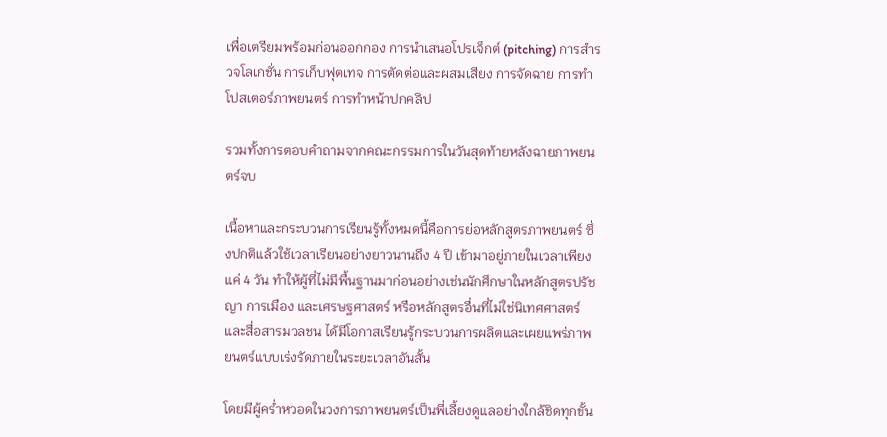เพื่อเตรียมพร้อมก่อนออกกอง การนำเสนอโปรเจ็กต์ (pitching) การสำรวจโลเกชั่น การเก็บฟุตเทจ การตัดต่อและผสมเสียง การจัดฉาย การทำโปสเตอร์ภาพยนตร์ การทำหน้าปกคลิป

รวมทั้งการตอบคำถามจากคณะกรรมการในวันสุดท้ายหลังฉายภาพยนตร์จบ

เนื้อหาและกระบวนการเรียนรู้ทั้งหมดนี้คือการย่อหลักสูตรภาพยนตร์ ซึ่งปกติแล้วใช้เวลาเรียนอย่างยาวนานถึง 4 ปี เข้ามาอยู่ภายในเวลาเพียงแค่ 4 วัน ทำให้ผู้ที่ไม่มีพื้นฐานมาก่อนอย่างเช่นนักศึกษาในหลักสูตรปรัชญา การเมือง และเศรษฐศาสตร์ หรือหลักสูตรอื่นที่ไม่ใช่นิเทศศาสตร์และสื่อสารมวลชน ได้มีโอกาสเรียนรู้กระบวนการผลิตและเผยแพร่ภาพยนตร์แบบเร่งรัดภายในระยะเวลาอันสั้น

โดยมีผู้คร่ำหวอดในวงการภาพยนตร์เป็นพี่เลี้ยงดูแลอย่างใกล้ชิดทุกขั้น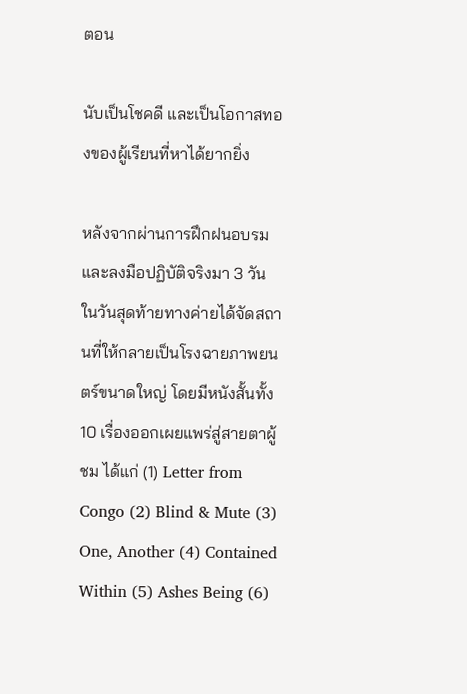ตอน

นับเป็นโชคดี และเป็นโอกาสทองของผู้เรียนที่หาได้ยากยิ่ง

หลังจากผ่านการฝึกฝนอบรมและลงมือปฏิบัติจริงมา 3 วัน ในวันสุดท้ายทางค่ายได้จัดสถานที่ให้กลายเป็นโรงฉายภาพยนตร์ขนาดใหญ่ โดยมีหนังสั้นทั้ง 10 เรื่องออกเผยแพร่สู่สายตาผู้ชม ได้แก่ (1) Letter from Congo (2) Blind & Mute (3) One, Another (4) Contained Within (5) Ashes Being (6)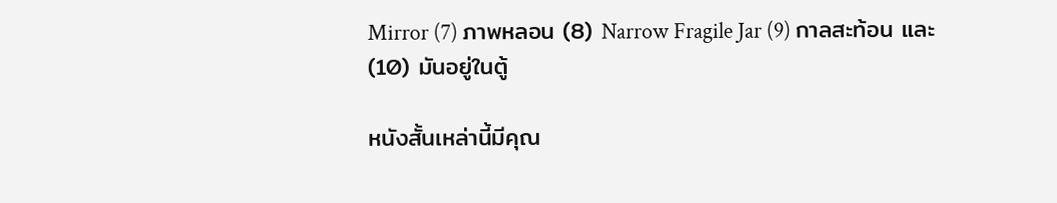Mirror (7) ภาพหลอน (8) Narrow Fragile Jar (9) กาลสะท้อน และ (10) มันอยู่ในตู้

หนังสั้นเหล่านี้มีคุณ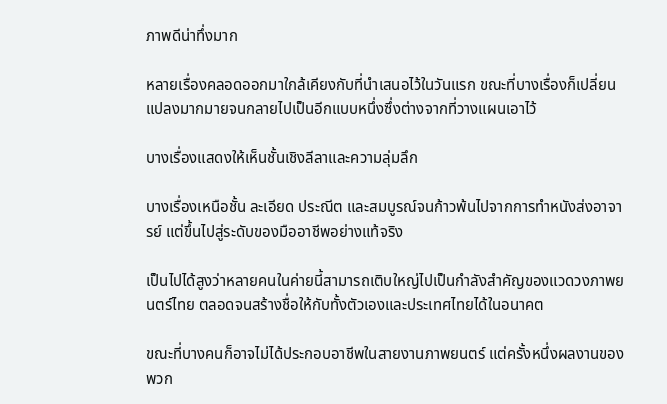ภาพดีน่าทึ่งมาก

หลายเรื่องคลอดออกมาใกล้เคียงกับที่นำเสนอไว้ในวันแรก ขณะที่บางเรื่องก็เปลี่ยนแปลงมากมายจนกลายไปเป็นอีกแบบหนึ่งซึ่งต่างจากที่วางแผนเอาไว้

บางเรื่องแสดงให้เห็นชั้นเชิงลีลาและความลุ่มลึก

บางเรื่องเหนือชั้น ละเอียด ประณีต และสมบูรณ์จนก้าวพ้นไปจากการทำหนังส่งอาจารย์ แต่ขึ้นไปสู่ระดับของมืออาชีพอย่างแท้จริง

เป็นไปได้สูงว่าหลายคนในค่ายนี้สามารถเติบใหญ่ไปเป็นกำลังสำคัญของแวดวงภาพยนตร์ไทย ตลอดจนสร้างชื่อให้กับทั้งตัวเองและประเทศไทยได้ในอนาคต

ขณะที่บางคนก็อาจไม่ได้ประกอบอาชีพในสายงานภาพยนตร์ แต่ครั้งหนึ่งผลงานของพวก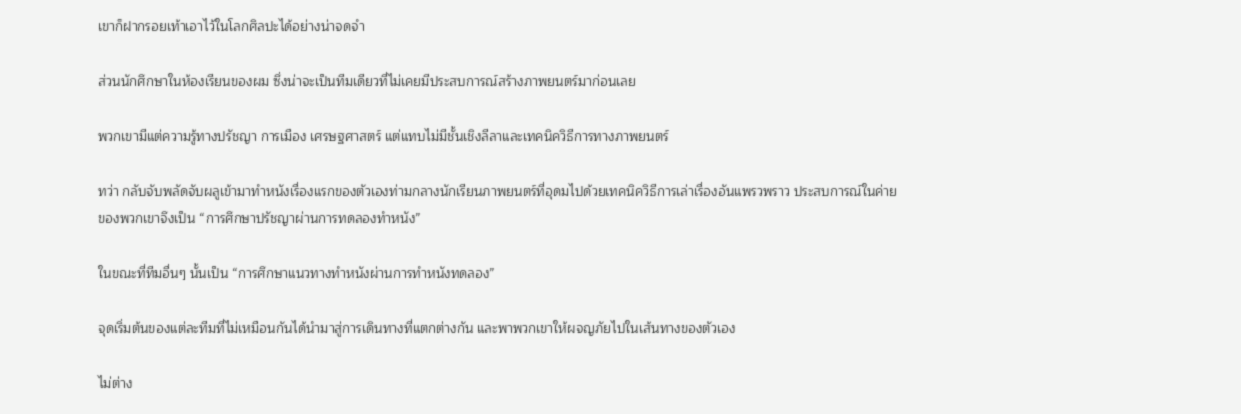เขาก็ฝากรอยเท้าเอาไว้ในโลกศิลปะได้อย่างน่าจดจำ

ส่วนนักศึกษาในห้องเรียนของผม ซึ่งน่าจะเป็นทีมเดียวที่ไม่เคยมีประสบการณ์สร้างภาพยนตร์มาก่อนเลย

พวกเขามีแต่ความรู้ทางปรัชญา การเมือง เศรษฐศาสตร์ แต่แทบไม่มีชั้นเชิงลีลาและเทคนิควิธีการทางภาพยนตร์

ทว่า กลับจับพลัดจับผลูเข้ามาทำหนังเรื่องแรกของตัวเองท่ามกลางนักเรียนภาพยนตร์ที่อุดมไปด้วยเทคนิควิธีการเล่าเรื่องอันแพรวพราว ประสบการณ์ในค่ายของพวกเขาจึงเป็น “การศึกษาปรัชญาผ่านการทดลองทำหนัง”

ในขณะที่ทีมอื่นๆ นั้นเป็น “การศึกษาแนวทางทำหนังผ่านการทำหนังทดลอง”

จุดเริ่มต้นของแต่ละทีมที่ไม่เหมือนกันได้นำมาสู่การเดินทางที่แตกต่างกัน และพาพวกเขาให้ผจญภัยไปในเส้นทางของตัวเอง

ไม่ต่าง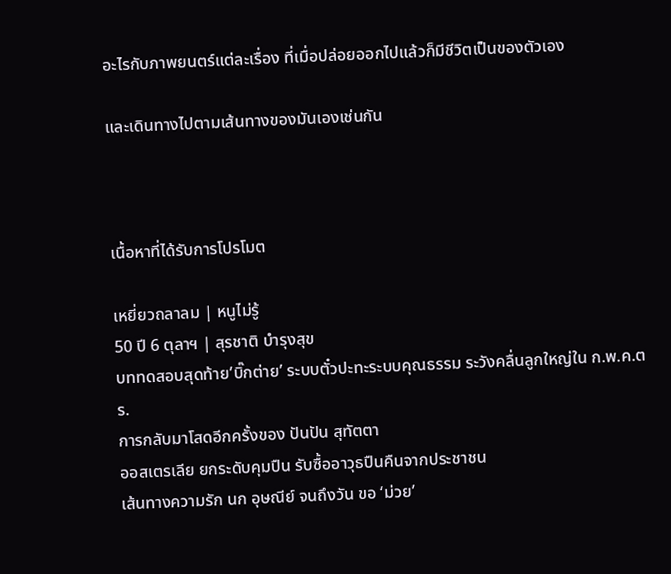อะไรกับภาพยนตร์แต่ละเรื่อง ที่เมื่อปล่อยออกไปแล้วก็มีชีวิตเป็นของตัวเอง

และเดินทางไปตามเส้นทางของมันเองเช่นกัน



เนื้อหาที่ได้รับการโปรโมต

เหยี่ยวถลาลม | หนูไม่รู้
50 ปี 6 ตุลาฯ | สุรชาติ บำรุงสุข
บททดสอบสุดท้าย’บิ๊กต่าย’ ระบบตั๋วปะทะระบบคุณธรรม ระวังคลื่นลูกใหญ่ใน ก.พ.ค.ตร.
การกลับมาโสดอีกครั้งของ ปันปัน สุทัตตา
ออสเตรเลีย ยกระดับคุมปืน รับซื้ออาวุธปืนคืนจากประชาชน
เส้นทางความรัก นก อุษณีย์ จนถึงวัน ขอ ‘ม่วย’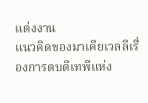แต่งงาน
แนวคิดของมาเคียเวลลีเรื่องการตบตีเทพีแห่ง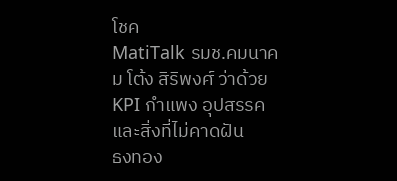โชค
MatiTalk รมช.คมนาคม โต้ง สิริพงศ์ ว่าด้วย KPI กำแพง อุปสรรค และสิ่งที่ไม่คาดฝัน
ธงทอง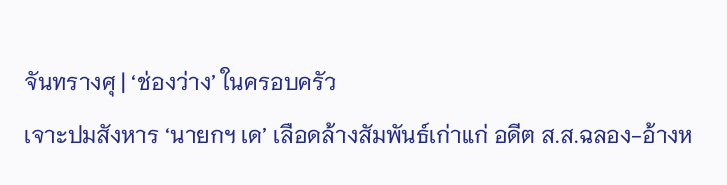จันทรางศุ | ‘ช่องว่าง’ ในครอบครัว
เจาะปมสังหาร ‘นายกฯ เด’ เลือดล้างสัมพันธ์เก่าแก่ อดีต ส.ส.ฉลอง-อ้างห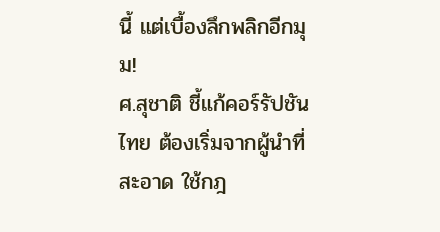นี้ แต่เบื้องลึกพลิกอีกมุม!
ศ.สุชาติ ชี้แก้คอร์รัปชันไทย ต้องเริ่มจากผู้นำที่สะอาด ใช้กฎ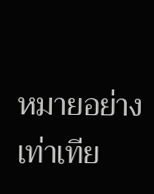หมายอย่างเท่าเทีย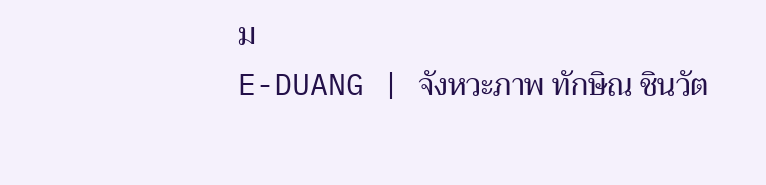ม
E-DUANG | จังหวะภาพ ทักษิณ ชินวัต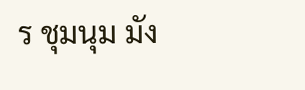ร ชุมนุม มัง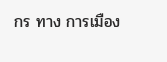กร ทาง การเมือง